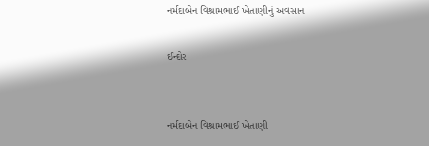નર્મદાબેન વિશ્રામભાઈ ખેતાણીનું અવસાન

ઈન્દોર


નર્મદાબેન વિશ્રામભાઈ ખેતાણી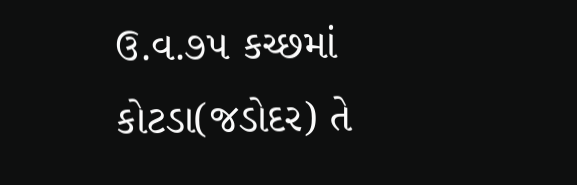ઉ.વ.૭૫ કચ્છમાં કોટડા(જડોદર) તે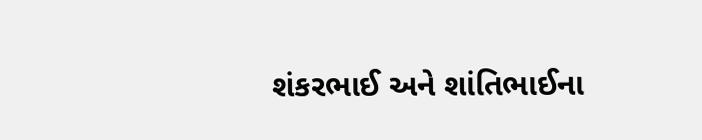શંકરભાઈ અને શાંતિભાઈના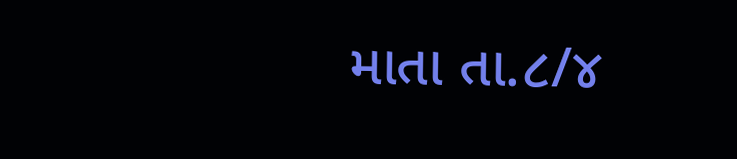માતા તા.૮/૪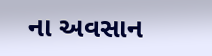ના અવસાન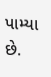પામ્યા છે.